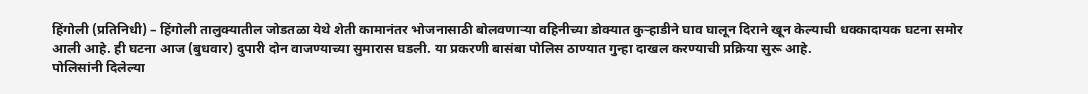हिंगोली (प्रतिनिधी) – हिंगोली तालुक्यातील जोडतळा येथे शेती कामानंतर भोजनासाठी बोलवणाऱ्या वहिनीच्या डोक्यात कुऱ्हाडीने घाव घालून दिराने खून केल्याची धक्कादायक घटना समोर आली आहे. ही घटना आज (बुधवार) दुपारी दोन वाजण्याच्या सुमारास घडली. या प्रकरणी बासंबा पोलिस ठाण्यात गुन्हा दाखल करण्याची प्रक्रिया सुरू आहे.
पोलिसांनी दिलेल्या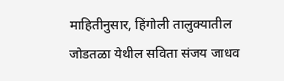माहितीनुसार, हिंगोली तालुक्यातील जोडतळा येथील सविता संजय जाधव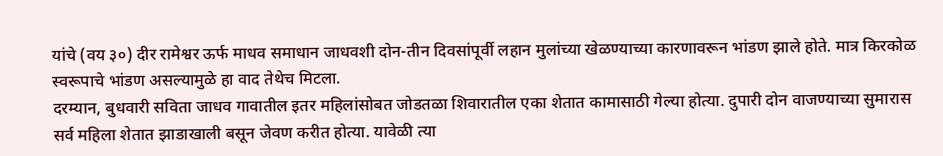यांचे (वय ३०) दीर रामेश्वर ऊर्फ माधव समाधान जाधवशी दोन-तीन दिवसांपूर्वी लहान मुलांच्या खेळण्याच्या कारणावरून भांडण झाले होते. मात्र किरकोळ स्वरूपाचे भांडण असल्यामुळे हा वाद तेथेच मिटला.
दरम्यान, बुधवारी सविता जाधव गावातील इतर महिलांसोबत जोडतळा शिवारातील एका शेतात कामासाठी गेल्या होत्या. दुपारी दोन वाजण्याच्या सुमारास सर्व महिला शेतात झाडाखाली बसून जेवण करीत होत्या. यावेळी त्या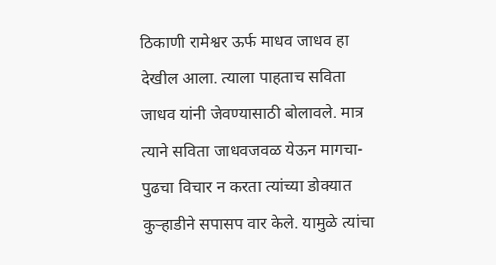ठिकाणी रामेश्वर ऊर्फ माधव जाधव हा देखील आला. त्याला पाहताच सविता जाधव यांनी जेवण्यासाठी बोलावले. मात्र त्याने सविता जाधवजवळ येऊन मागचा-पुढचा विचार न करता त्यांच्या डोक्यात कुऱ्हाडीने सपासप वार केले. यामुळे त्यांचा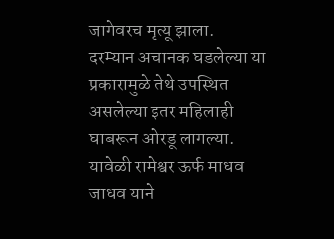जागेवरच मृत्यू झाला.
दरम्यान अचानक घडलेल्या या प्रकारामुळे तेथे उपस्थित असलेल्या इतर महिलाही घाबरून ओरडू लागल्या. यावेळी रामेश्वर ऊर्फ माधव जाधव याने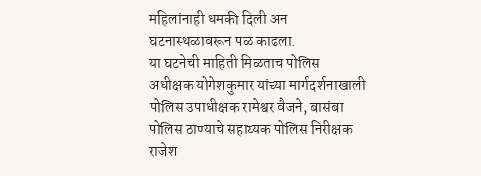महिलांनाही धमकी दिली अन घटनास्थळावरून पळ काढला.
या घटनेची माहिती मिळताच पोलिस अधीक्षक योगेशकुमार यांच्या मार्गदर्शनाखाली पोलिस उपाधीक्षक रामेश्वर वैजने, बासंबा पोलिस ठाण्याचे सहाय्यक पोलिस निरीक्षक राजेश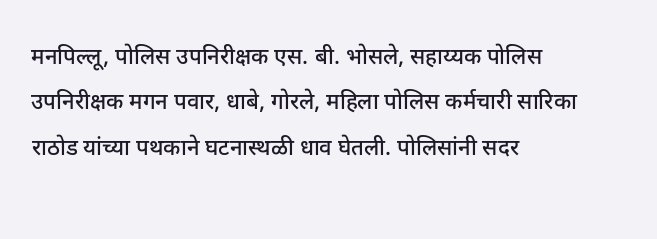मनपिल्लू, पोलिस उपनिरीक्षक एस. बी. भोसले, सहाय्यक पोलिस उपनिरीक्षक मगन पवार, धाबे, गोरले, महिला पोलिस कर्मचारी सारिका राठोड यांच्या पथकाने घटनास्थळी धाव घेतली. पोलिसांनी सदर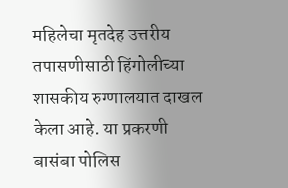महिलेचा मृतदेह उत्तरीय तपासणीसाठी हिंगोलीच्या शासकीय रुग्णालयात दाखल केला आहे. या प्रकरणी बासंबा पोलिस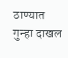ठाण्यात गुन्हा दाखल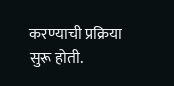करण्याची प्रक्रिया सुरू होती.